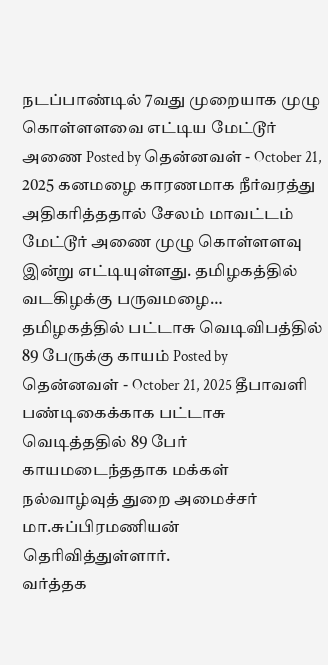நடப்பாண்டில் 7வது முறையாக முழு கொள்ளளவை எட்டிய மேட்டூர் அணை Posted by தென்னவள் - October 21, 2025 கனமழை காரணமாக நீர்வரத்து அதிகரித்ததால் சேலம் மாவட்டம் மேட்டூர் அணை முழு கொள்ளளவு இன்று எட்டியுள்ளது. தமிழகத்தில் வடகிழக்கு பருவமழை…
தமிழகத்தில் பட்டாசு வெடிவிபத்தில் 89 பேருக்கு காயம் Posted by தென்னவள் - October 21, 2025 தீபாவளி பண்டிகைக்காக பட்டாசு வெடித்ததில் 89 பேர் காயமடைந்ததாக மக்கள் நல்வாழ்வுத் துறை அமைச்சர் மா.சுப்பிரமணியன் தெரிவித்துள்ளார்.
வர்த்தக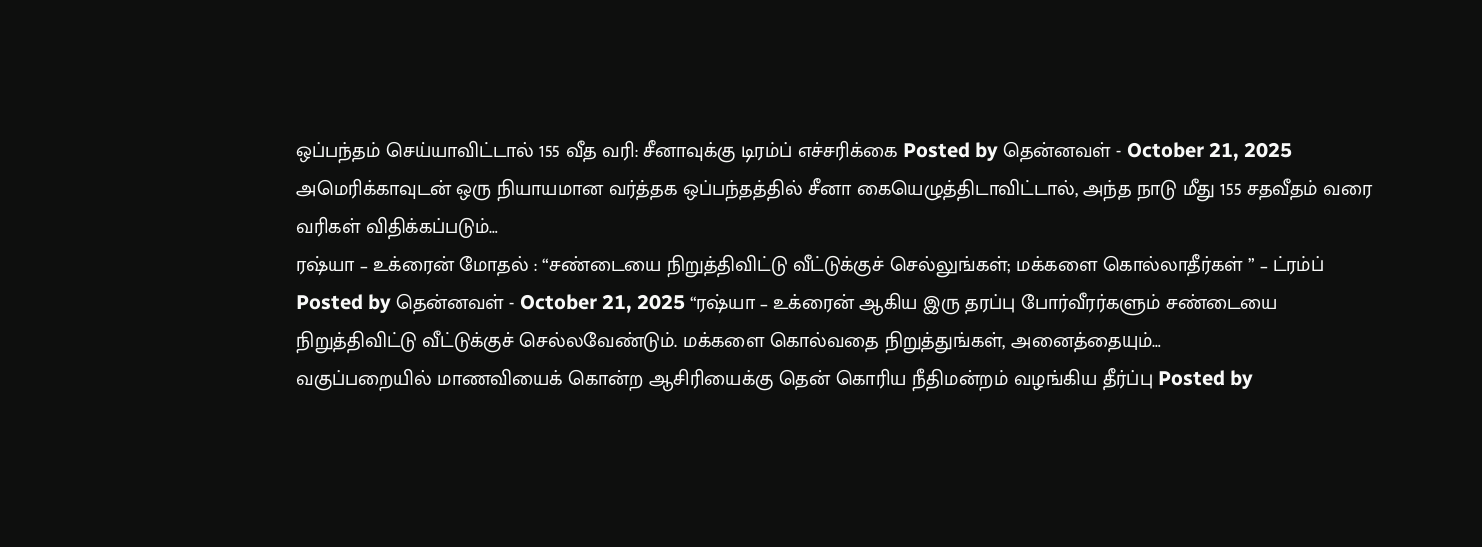ஒப்பந்தம் செய்யாவிட்டால் 155 வீத வரி: சீனாவுக்கு டிரம்ப் எச்சரிக்கை Posted by தென்னவள் - October 21, 2025 அமெரிக்காவுடன் ஒரு நியாயமான வர்த்தக ஒப்பந்தத்தில் சீனா கையெழுத்திடாவிட்டால், அந்த நாடு மீது 155 சதவீதம் வரை வரிகள் விதிக்கப்படும்…
ரஷ்யா – உக்ரைன் மோதல் : “சண்டையை நிறுத்திவிட்டு வீட்டுக்குச் செல்லுங்கள்; மக்களை கொல்லாதீர்கள் ” – ட்ரம்ப் Posted by தென்னவள் - October 21, 2025 “ரஷ்யா – உக்ரைன் ஆகிய இரு தரப்பு போர்வீரர்களும் சண்டையை நிறுத்திவிட்டு வீட்டுக்குச் செல்லவேண்டும். மக்களை கொல்வதை நிறுத்துங்கள், அனைத்தையும்…
வகுப்பறையில் மாணவியைக் கொன்ற ஆசிரியைக்கு தென் கொரிய நீதிமன்றம் வழங்கிய தீர்ப்பு Posted by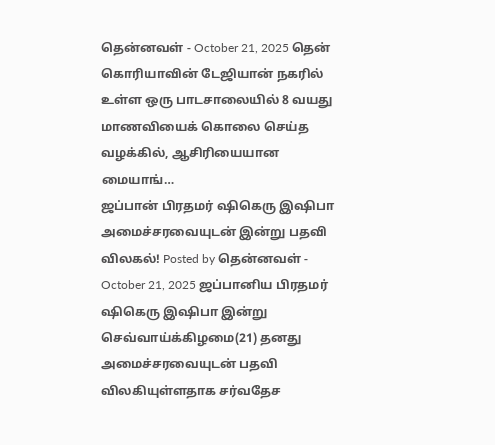தென்னவள் - October 21, 2025 தென் கொரியாவின் டேஜியான் நகரில் உள்ள ஒரு பாடசாலையில் 8 வயது மாணவியைக் கொலை செய்த வழக்கில், ஆசிரியையான மையாங்…
ஜப்பான் பிரதமர் ஷிகெரு இஷிபா அமைச்சரவையுடன் இன்று பதவி விலகல்! Posted by தென்னவள் - October 21, 2025 ஜப்பானிய பிரதமர் ஷிகெரு இஷிபா இன்று செவ்வாய்க்கிழமை(21) தனது அமைச்சரவையுடன் பதவி விலகியுள்ளதாக சர்வதேச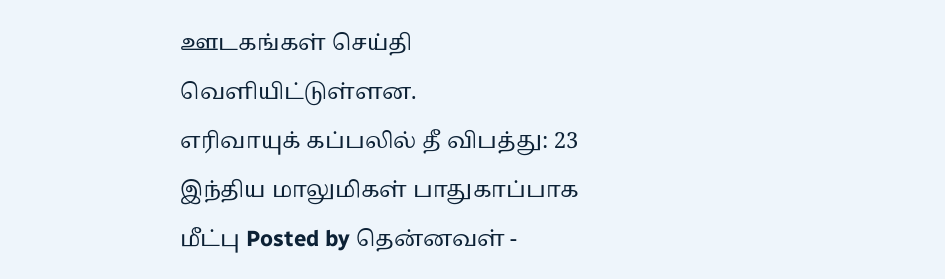ஊடகங்கள் செய்தி வெளியிட்டுள்ளன.
எரிவாயுக் கப்பலில் தீ விபத்து: 23 இந்திய மாலுமிகள் பாதுகாப்பாக மீட்பு Posted by தென்னவள் -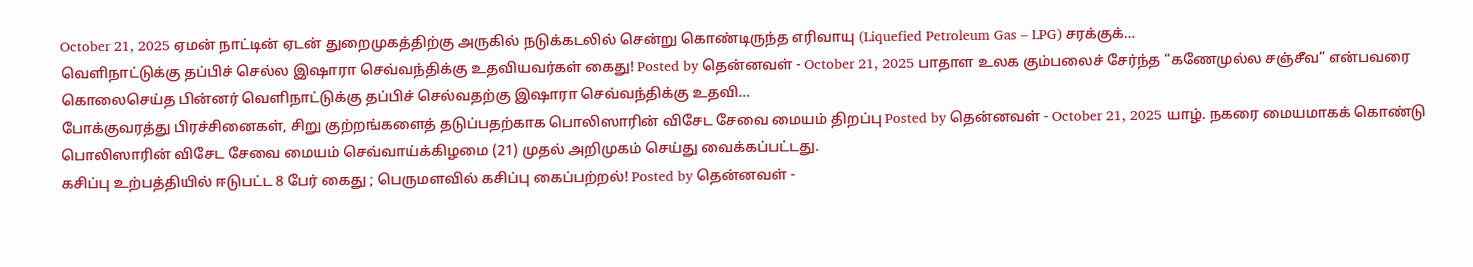October 21, 2025 ஏமன் நாட்டின் ஏடன் துறைமுகத்திற்கு அருகில் நடுக்கடலில் சென்று கொண்டிருந்த எரிவாயு (Liquefied Petroleum Gas – LPG) சரக்குக்…
வெளிநாட்டுக்கு தப்பிச் செல்ல இஷாரா செவ்வந்திக்கு உதவியவர்கள் கைது! Posted by தென்னவள் - October 21, 2025 பாதாள உலக கும்பலைச் சேர்ந்த “கணேமுல்ல சஞ்சீவ” என்பவரை கொலைசெய்த பின்னர் வெளிநாட்டுக்கு தப்பிச் செல்வதற்கு இஷாரா செவ்வந்திக்கு உதவி…
போக்குவரத்து பிரச்சினைகள், சிறு குற்றங்களைத் தடுப்பதற்காக பொலிஸாரின் விசேட சேவை மையம் திறப்பு Posted by தென்னவள் - October 21, 2025 யாழ். நகரை மையமாகக் கொண்டு பொலிஸாரின் விசேட சேவை மையம் செவ்வாய்க்கிழமை (21) முதல் அறிமுகம் செய்து வைக்கப்பட்டது.
கசிப்பு உற்பத்தியில் ஈடுபட்ட 8 பேர் கைது ; பெருமளவில் கசிப்பு கைப்பற்றல்! Posted by தென்னவள் -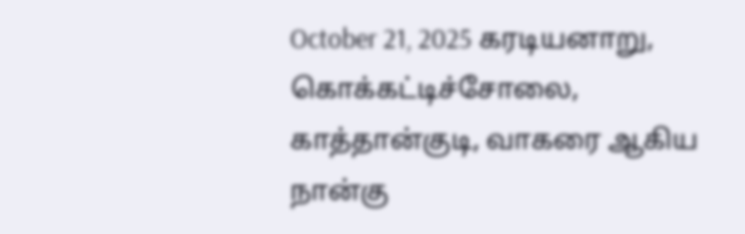October 21, 2025 கரடியனாறு, கொக்கட்டிச்சோலை, காத்தான்குடி, வாகரை ஆகிய நான்கு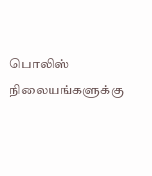பொலிஸ் நிலையங்களுக்கு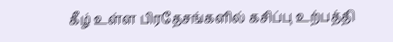கீழ் உள்ள பிரதேசங்களில் கசிப்பு உற்பத்தி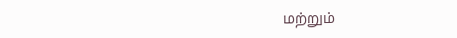மற்றும்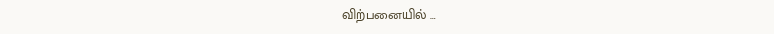விற்பனையில் …